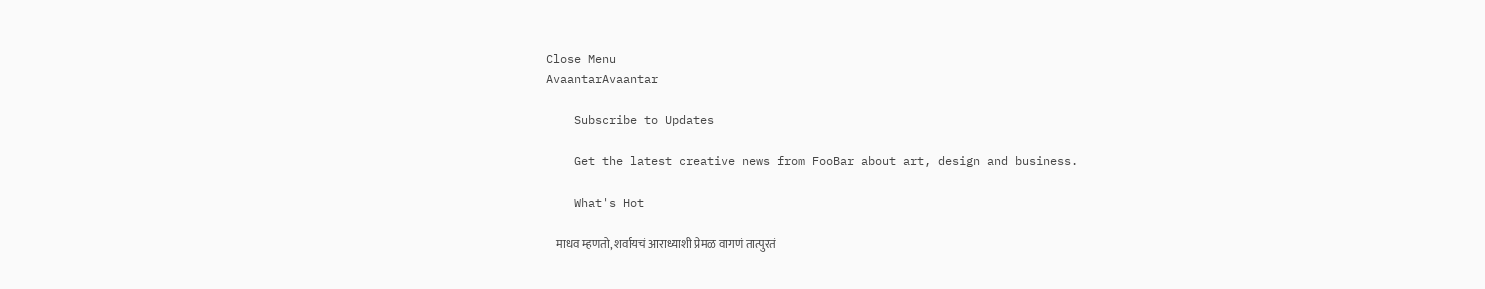Close Menu
AvaantarAvaantar

    Subscribe to Updates

    Get the latest creative news from FooBar about art, design and business.

    What's Hot

    माधव म्हणतो, शर्वायचं आराध्याशी प्रेमळ वागणं तात्पुरतं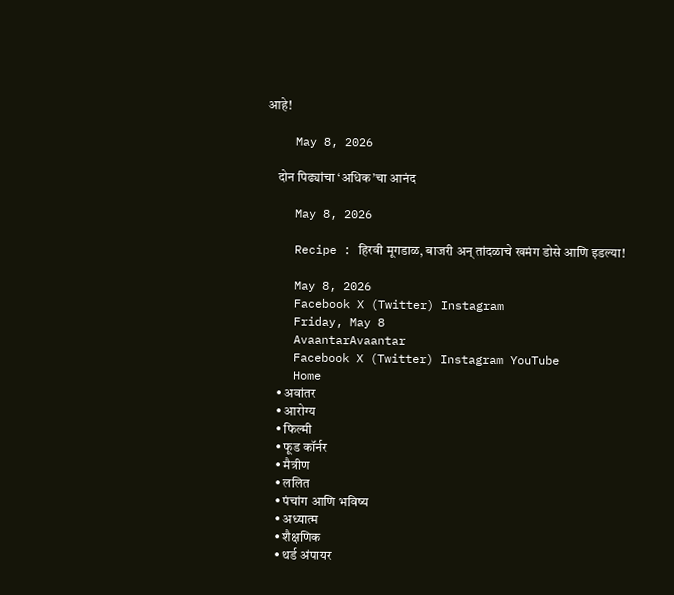आहे!

    May 8, 2026

    दोन पिढ्यांचा ‘अधिक’चा आनंद

    May 8, 2026

    Recipe : हिरवी मूगडाळ, बाजरी अन् तांदळाचे खमंग डोसे आणि इडल्या!

    May 8, 2026
    Facebook X (Twitter) Instagram
    Friday, May 8
    AvaantarAvaantar
    Facebook X (Twitter) Instagram YouTube
    Home
    • अवांतर
    • आरोग्य
    • फिल्मी
    • फूड कॉर्नर
    • मैत्रीण
    • ललित
    • पंचांग आणि भविष्य
    • अध्यात्म
    • शैक्षणिक
    • थर्ड अंपायर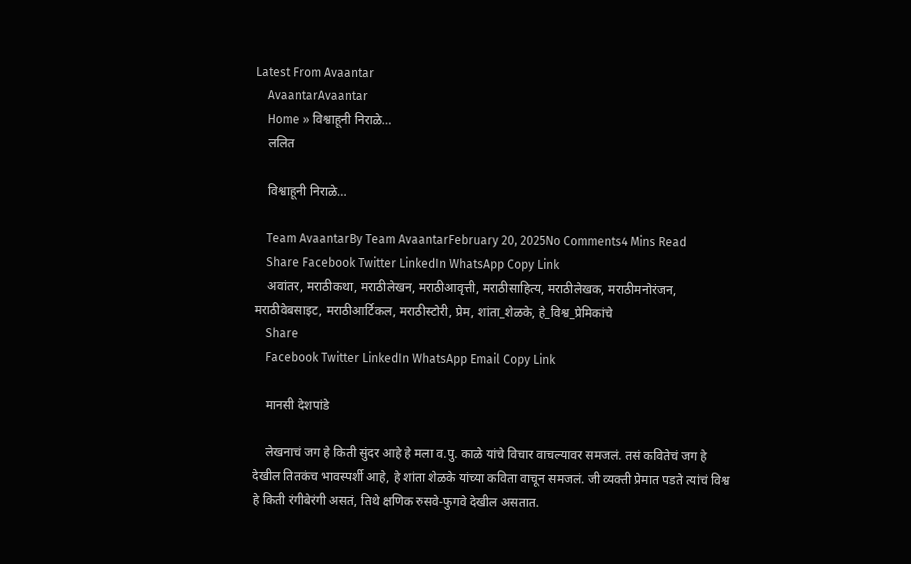Latest From Avaantar
    AvaantarAvaantar
    Home » विश्वाहूनी निराळे…
    ललित

    विश्वाहूनी निराळे…

    Team AvaantarBy Team AvaantarFebruary 20, 2025No Comments4 Mins Read
    Share Facebook Twitter LinkedIn WhatsApp Copy Link
    अवांतर, मराठीकथा, मराठीलेखन, मराठीआवृत्ती, मराठीसाहित्य, मराठीलेखक, मराठीमनोरंजन, मराठीवेबसाइट, मराठीआर्टिकल, मराठीस्टोरी, प्रेम, शांता_शेळके, हे_विश्व_प्रेमिकांचे
    Share
    Facebook Twitter LinkedIn WhatsApp Email Copy Link

    मानसी देशपांडे

    लेखनाचं जग हे किती सुंदर आहे हे मला व.पु. काळे यांचे विचार वाचल्यावर समजलं. तसं कवितेचं जग हे देखील तितकंच भावस्पर्शी आहे, हे शांता शेळके यांच्या कविता वाचून समजलं. जी व्यक्ती प्रेमात पडते त्यांचं विश्व हे किती रंगीबेरंगी असतं, तिथे क्षणिक रुसवे-फुगवे देखील असतात.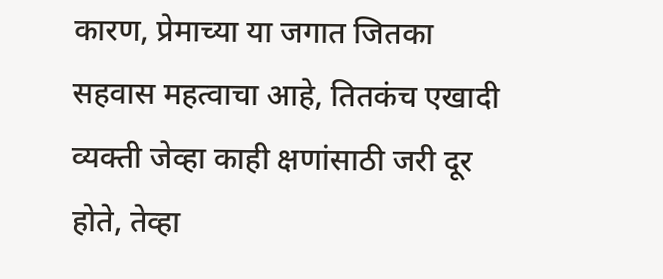कारण, प्रेमाच्या या जगात जितका सहवास महत्वाचा आहे, तितकंच एखादी व्यक्ती जेव्हा काही क्षणांसाठी जरी दूर होते, तेव्हा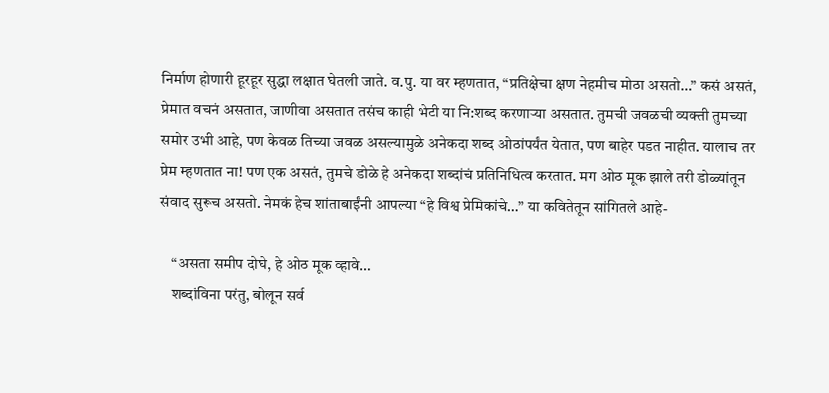निर्माण होणारी हूरहूर सुद्धा लक्षात घेतली जाते. व.पु. या वर म्हणतात, “प्रतिक्षेचा क्षण नेहमीच मोठा असतो…” कसं असतं, प्रेमात वचनं असतात, जाणीवा असतात तसंच काही भेटी या नि:शब्द करणाऱ्या असतात. तुमची जवळची व्यक्ती तुमच्या समोर उभी आहे, पण केवळ तिच्या जवळ असल्यामुळे अनेकदा शब्द ओठांपर्यंत येतात, पण बाहेर पडत नाहीत. यालाच तर प्रेम म्हणतात ना! पण एक असतं, तुमचे डोळे हे अनेकदा शब्दांचं प्रतिनिधित्व करतात. मग ओठ मूक झाले तरी डोळ्यांतून संवाद सुरूच असतो. नेमकं हेच शांताबाईंनी आपल्या “हे विश्व प्रेमिकांचे…” या कवितेतून सांगितले आहे-

    “असता समीप दोघे, हे ओठ मूक व्हावे…
    शब्दांविना परंतु, बोलून सर्व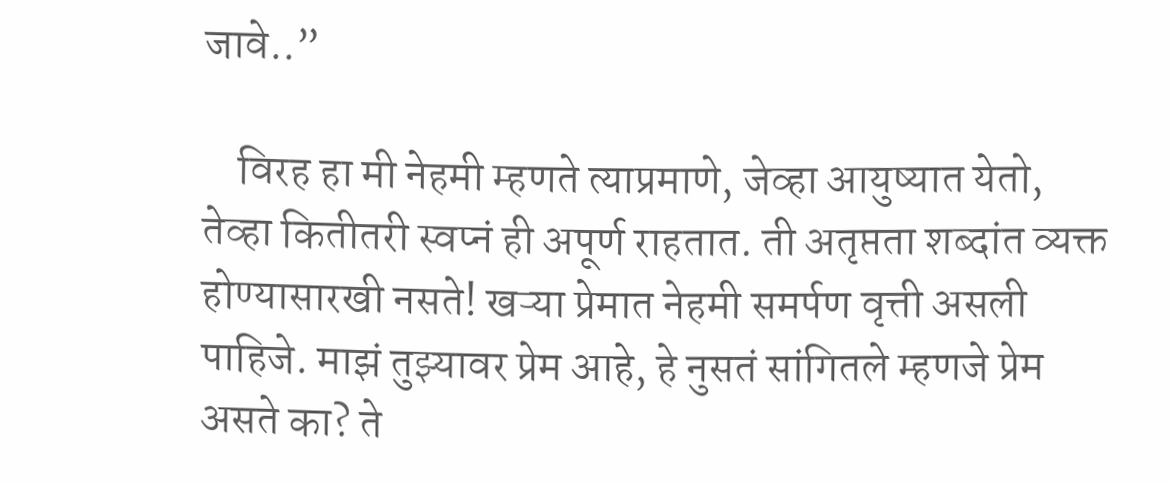जावे..”

    विरह हा मी नेहमी म्हणते त्याप्रमाणे, जेव्हा आयुष्यात येतो, तेव्हा कितीतरी स्वप्नं ही अपूर्ण राहतात. ती अतृप्तता शब्दांत व्यक्त होण्यासारखी नसते! खऱ्या प्रेमात नेहमी समर्पण वृत्ती असली पाहिजे. माझं तुझ्यावर प्रेम आहे, हे नुसतं सांगितले म्हणजे प्रेम असते का? ते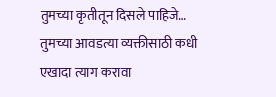तुमच्या कृतीतून दिसले पाहिजे… तुमच्या आवडत्या व्यक्तीसाठी कधी एखादा त्याग करावा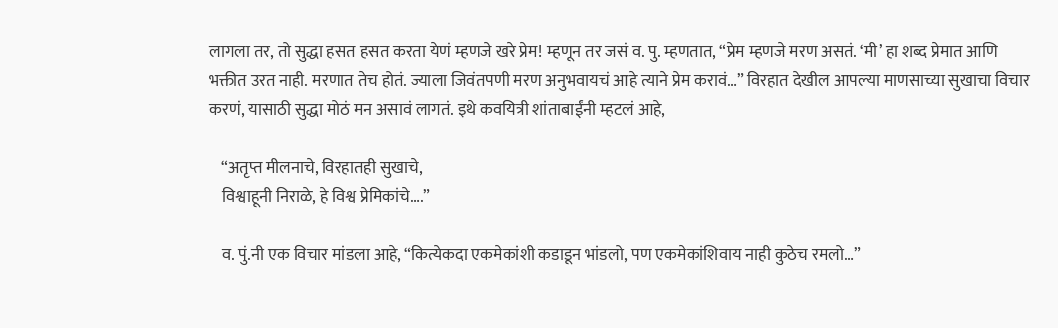लागला तर, तो सुद्धा हसत हसत करता येणं म्हणजे खरे प्रेम! म्हणून तर जसं व. पु. म्हणतात, “प्रेम म्हणजे मरण असतं. ‘मी’ हा शब्द प्रेमात आणि भक्तीत उरत नाही. मरणात तेच होतं. ज्याला जिवंतपणी मरण अनुभवायचं आहे त्याने प्रेम करावं…” विरहात देखील आपल्या माणसाच्या सुखाचा विचार करणं, यासाठी सुद्धा मोठं मन असावं लागतं. इथे कवयित्री शांताबाईंनी म्हटलं आहे,

    “अतृप्त मीलनाचे, विरहातही सुखाचे,
    विश्वाहूनी निराळे, हे विश्व प्रेमिकांचे….”

    व. पुं.नी एक विचार मांडला आहे, “कित्येकदा एकमेकांशी कडाडून भांडलो, पण एकमेकांशिवाय नाही कुठेच रमलो…”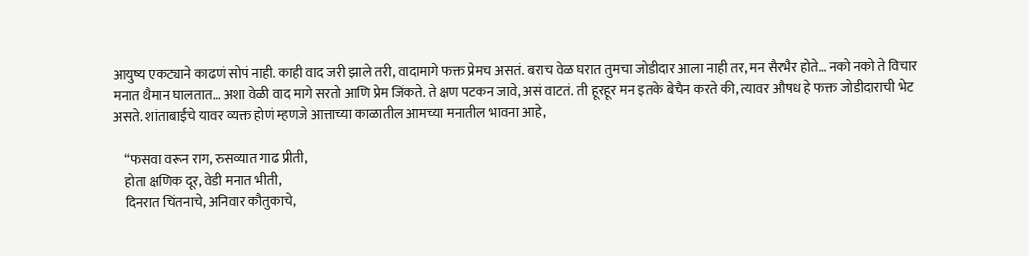आयुष्य एकट्याने काढणं सोपं नाही. काही वाद जरी झाले तरी, वादामागे फक्त प्रेमच असतं. बराच वेळ घरात तुमचा जोडीदार आला नाही तर, मन सैरभैर होते… नको नको ते विचार मनात थैमान घालतात… अशा वेळी वाद मागे सरतो आणि प्रेम जिंकते. ते क्षण पटकन जावे, असं वाटतं. ती हूरहूर मन इतके बेचैन करते की, त्यावर औषध हे फक्त जोडीदाराची भेट असते. शांताबाईंचे यावर व्यक्त होणं म्हणजे आत्ताच्या काळातील आमच्या मनातील भावना आहे,

    “फसवा वरून राग, रुसव्यात गाढ प्रीती,
    होता क्षणिक दूर, वेडी मनात भीती,
    दिनरात चिंतनाचे, अनिवार कौतुकाचे,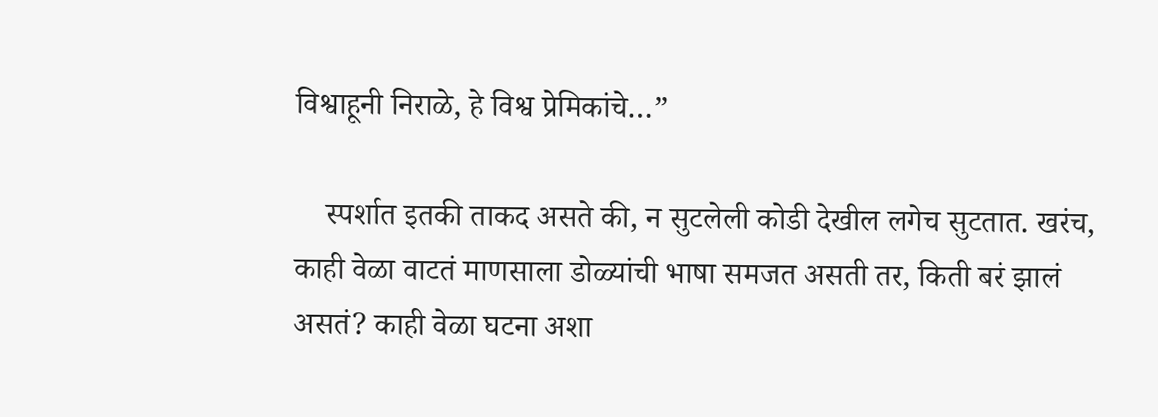विश्वाहूनी निराळे, हे विश्व प्रेमिकांचे…”

    स्पर्शात इतकी ताकद असते की, न सुटलेली कोडी देखील लगेच सुटतात. खरंच, काही वेळा वाटतं माणसाला डोळ्यांची भाषा समजत असती तर, किती बरं झालं असतं? काही वेळा घटना अशा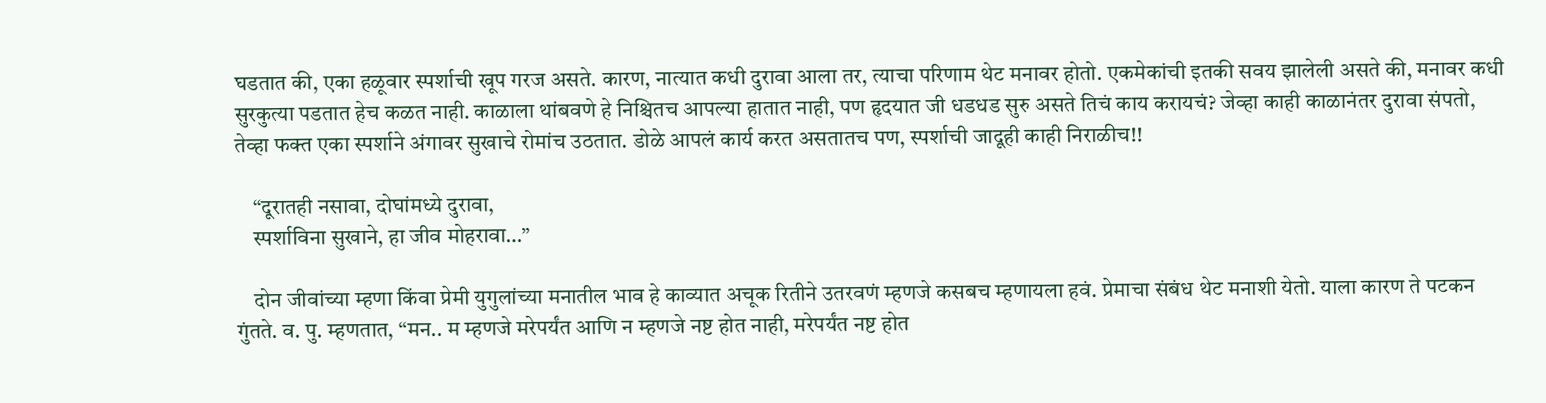घडतात की, एका हळूवार स्पर्शाची खूप गरज असते. कारण, नात्यात कधी दुरावा आला तर, त्याचा परिणाम थेट मनावर होतो. एकमेकांची इतकी सवय झालेली असते की, मनावर कधी सुरकुत्या पडतात हेच कळत नाही. काळाला थांबवणे हे निश्चितच आपल्या हातात नाही, पण हृदयात जी धडधड सुरु असते तिचं काय करायचं? जेव्हा काही काळानंतर दुरावा संपतो, तेव्हा फक्त एका स्पर्शाने अंगावर सुखाचे रोमांच उठतात. डोळे आपलं कार्य करत असतातच पण, स्पर्शाची जादूही काही निराळीच!!

    “दूरातही नसावा, दोघांमध्ये दुरावा,
    स्पर्शाविना सुखाने, हा जीव मोहरावा…”

    दोन जीवांच्या म्हणा किंवा प्रेमी युगुलांच्या मनातील भाव हे काव्यात अचूक रितीने उतरवणं म्हणजे कसबच म्हणायला हवं. प्रेमाचा संबंध थेट मनाशी येतो. याला कारण ते पटकन गुंतते. व. पु. म्हणतात, “मन.. म म्हणजे मरेपर्यंत आणि न म्हणजे नष्ट होत नाही, मरेपर्यंत नष्ट होत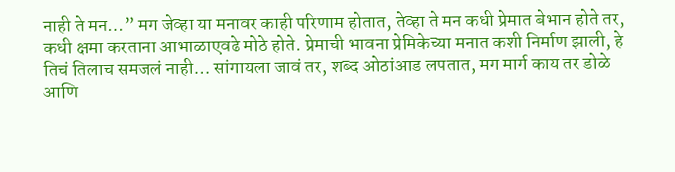नाही ते मन…” मग जेव्हा या मनावर काही परिणाम होतात, तेव्हा ते मन कधी प्रेमात बेभान होते तर, कधी ‌क्षमा करताना आभाळाएवढे मोठे होते. प्रेमाची भावना प्रेमिकेच्या मनात कशी निर्माण झाली, हे तिचं तिलाच समजलं नाही… सांगायला जावं तर, शब्द ओठांआड लपतात, मग मार्ग काय तर डोळे आणि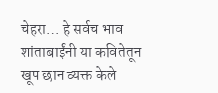चेहरा… हे सर्वच भाव शांताबाईंनी या कवितेतून खूप छान व्यक्त केले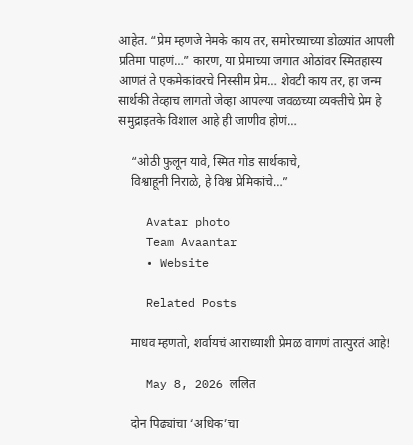आहेत. “प्रेम म्हणजे नेमके काय तर, समोरच्याच्या डोळ्यांत आपली प्रतिमा पाहणं…” कारण, या प्रेमाच्या जगात ओठांवर स्मितहास्य आणतं ते एकमेकांवरचे निस्सीम प्रेम… शेवटी काय तर, हा जन्म सार्थकी तेव्हाच लागतो जेव्हा आपल्या जवळच्या व्यक्तीचे प्रेम हे समुद्राइतके विशाल आहे ही जाणीव होणं…

    “ओठी फुलून यावे, स्मित गोड सार्थकाचे,
    विश्वाहूनी निराळे, हे विश्व प्रेमिकांचे…”

    Avatar photo
    Team Avaantar
    • Website

    Related Posts

    माधव म्हणतो, शर्वायचं आराध्याशी प्रेमळ वागणं तात्पुरतं आहे!

    May 8, 2026 ललित

    दोन पिढ्यांचा ‘अधिक’चा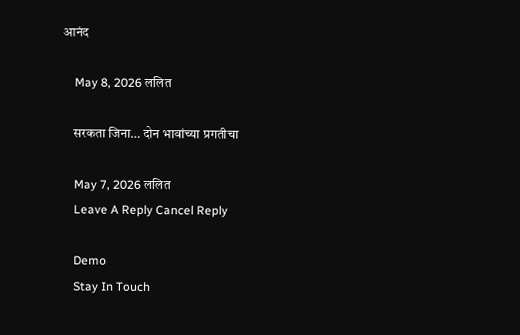आनंद

    May 8, 2026 ललित

    सरकता जिना… दोन भावांच्या प्रगतीचा

    May 7, 2026 ललित
    Leave A Reply Cancel Reply

    Demo
    Stay In Touch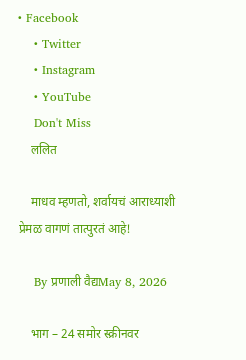• Facebook
    • Twitter
    • Instagram
    • YouTube
    Don't Miss
    ललित

    माधव म्हणतो, शर्वायचं आराध्याशी प्रेमळ वागणं तात्पुरतं आहे!

    By प्रणाली वैद्यMay 8, 2026

    भाग – 24 समोर स्क्रीनवर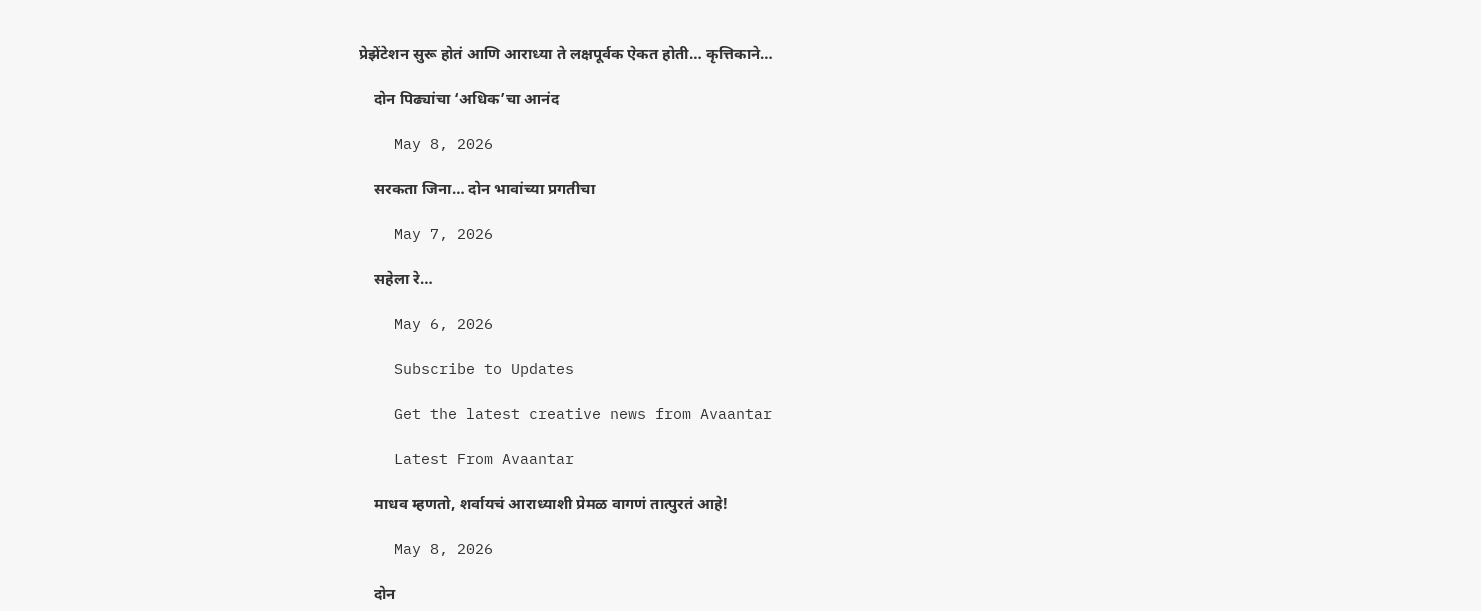प्रेझेंटेशन सुरू होतं आणि आराध्या ते लक्षपूर्वक ऐकत होती… कृत्तिकाने…

    दोन पिढ्यांचा ‘अधिक’चा आनंद

    May 8, 2026

    सरकता जिना… दोन भावांच्या प्रगतीचा

    May 7, 2026

    सहेला रे…

    May 6, 2026

    Subscribe to Updates

    Get the latest creative news from Avaantar

    Latest From Avaantar

    माधव म्हणतो, शर्वायचं आराध्याशी प्रेमळ वागणं तात्पुरतं आहे!

    May 8, 2026

    दोन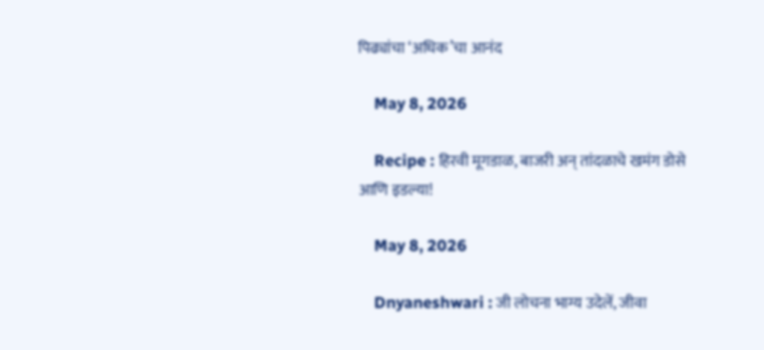पिढ्यांचा ‘अधिक’चा आनंद

    May 8, 2026

    Recipe : हिरवी मूगडाळ, बाजरी अन् तांदळाचे खमंग डोसे आणि इडल्या!

    May 8, 2026

    Dnyaneshwari : जी लोचना भाग्य उदेलें, जीवा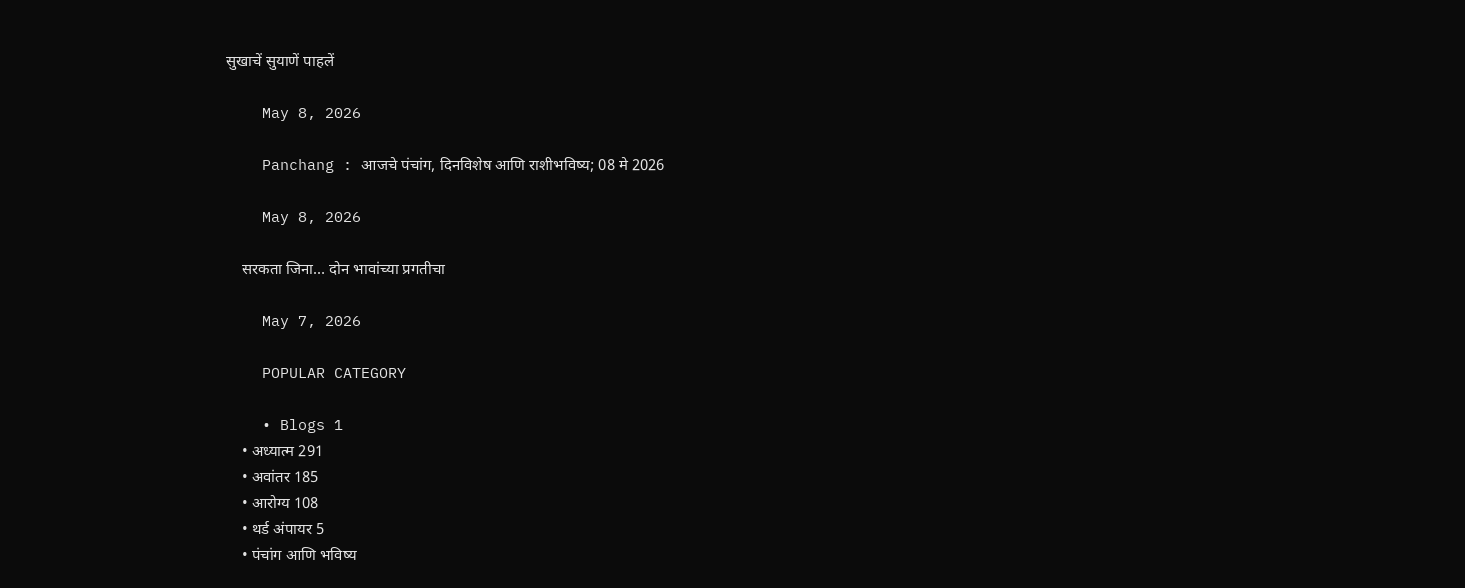सुखाचें सुयाणें पाहलें

    May 8, 2026

    Panchang : आजचे पंचांग, दिनविशेष आणि राशीभविष्य; 08 मे 2026

    May 8, 2026

    सरकता जिना… दोन भावांच्या प्रगतीचा

    May 7, 2026

    POPULAR CATEGORY

    • Blogs 1
    • अध्यात्म 291
    • अवांतर 185
    • आरोग्य 108
    • थर्ड अंपायर 5
    • पंचांग आणि भविष्य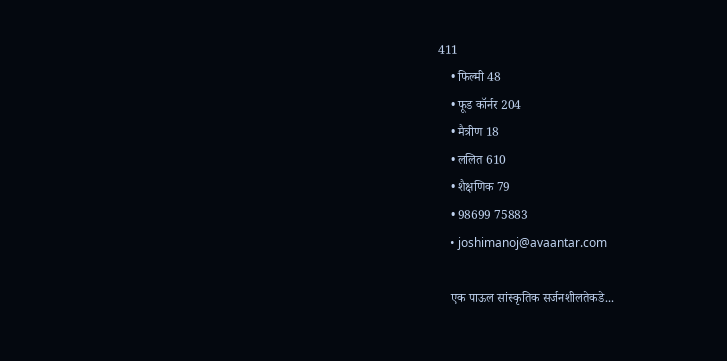411
    • फिल्मी 48
    • फूड कॉर्नर 204
    • मैत्रीण 18
    • ललित 610
    • शैक्षणिक 79
    • 98699 75883
    • joshimanoj@avaantar.com

    एक पाऊल सांस्कृतिक सर्जनशीलतेकडे...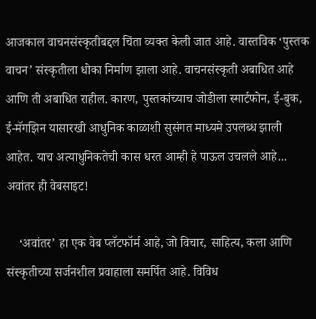आजकाल वाचनसंस्कृतीबद्दल चिंता व्यक्त केली जात आहे. वास्तविक ‘पुस्तक वाचन’ संस्कृतीला धोका निर्माण झाला आहे. वाचनसंस्कृती अबाधित आहे आणि ती अबाधित राहील. कारण, पुस्तकांच्याच जोडीला स्मार्टफोन, ई-बुक, ई-मॅगझिन यासारखी आधुनिक काळाशी सुसंगत माध्यमे उपलब्ध झाली आहेत. याच अत्याधुनिकतेची कास धरत आम्ही हे पाऊल उचलले आहे... अवांतर ही वेबसाइट!

    ‘अवांतर’ हा एक वेब प्लॅटफॉर्म आहे, जो विचार, साहित्य, कला आणि संस्कृतीच्या सर्जनशील प्रवाहाला समर्पित आहे. विविध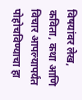विषयांवर लेख, कविता, कथा आणि विचार आपल्यापर्यंत पोहोचविण्याचा हा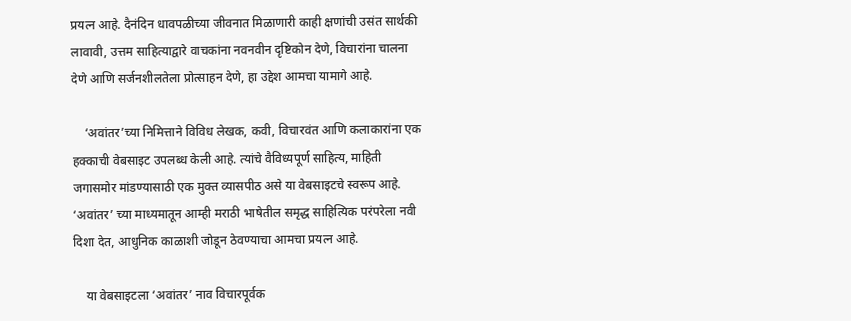प्रयत्न आहे. दैनंदिन धावपळीच्या जीवनात मिळाणारी काही क्षणांची उसंत सार्थकी लावावी, उत्तम साहित्याद्वारे वाचकांना नवनवीन दृष्टिकोन देणे, विचारांना चालना देणे आणि सर्जनशीलतेला प्रोत्साहन देणे, हा उद्देश आमचा यामागे आहे.

    ‘अवांतर’च्या निमित्ताने विविध लेखक, कवी, विचारवंत आणि कलाकारांना एक हक्काची वेबसाइट उपलब्ध केली आहे. त्यांचे वैविध्यपूर्ण साहित्य, माहिती जगासमोर मांडण्यासाठी एक मुक्त व्यासपीठ असे या वेबसाइटचे स्वरूप आहे. ‘अवांतर’ च्या माध्यमातून आम्ही मराठी भाषेतील समृद्ध साहित्यिक परंपरेला नवी दिशा देत, आधुनिक काळाशी जोडून ठेवण्याचा आमचा प्रयत्न आहे.

    या वेबसाइटला ‘अवांतर’ नाव विचारपूर्वक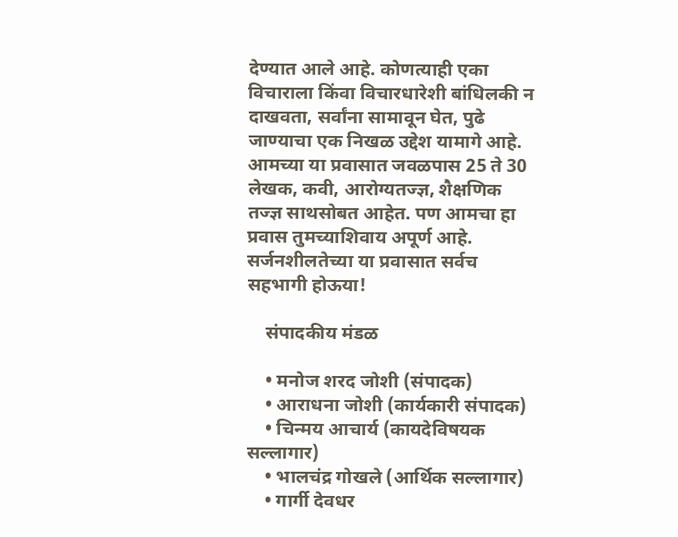देण्यात आले आहे. कोणत्याही एका विचाराला किंवा विचारधारेशी बांधिलकी न दाखवता, सर्वांना सामावून घेत, पुढे जाण्याचा एक निखळ उद्देश यामागे आहे. आमच्या या प्रवासात जवळपास 25 ते 30 लेखक, कवी, आरोग्यतज्ज्ञ, शैक्षणिक तज्ज्ञ साथसोबत आहेत. पण आमचा हा प्रवास तुमच्याशिवाय अपूर्ण आहे. सर्जनशीलतेच्या या प्रवासात सर्वच सहभागी होऊया!

    संपादकीय मंडळ

    • मनोज शरद जोशी (संपादक)
    • आराधना जोशी (कार्यकारी संपादक)
    • चिन्मय आचार्य (कायदेविषयक सल्लागार)
    • भालचंद्र गोखले (आर्थिक सल्लागार)
    • गार्गी देवधर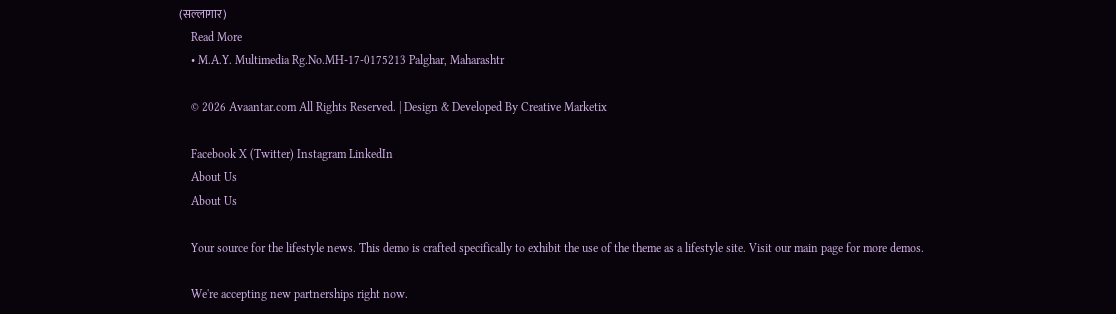(सल्लागार)
    Read More
    • M.A.Y. Multimedia Rg.No.MH-17-0175213 Palghar, Maharashtr

    © 2026 Avaantar.com All Rights Reserved. | Design & Developed By Creative Marketix

    Facebook X (Twitter) Instagram LinkedIn
    About Us
    About Us

    Your source for the lifestyle news. This demo is crafted specifically to exhibit the use of the theme as a lifestyle site. Visit our main page for more demos.

    We're accepting new partnerships right now.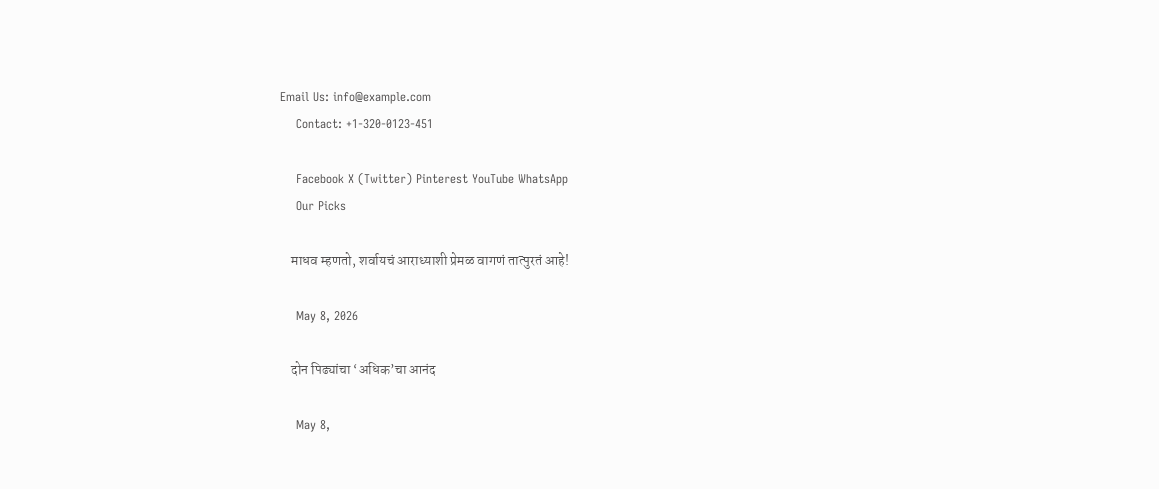Email Us: info@example.com
    Contact: +1-320-0123-451

    Facebook X (Twitter) Pinterest YouTube WhatsApp
    Our Picks

    माधव म्हणतो, शर्वायचं आराध्याशी प्रेमळ वागणं तात्पुरतं आहे!

    May 8, 2026

    दोन पिढ्यांचा ‘अधिक’चा आनंद

    May 8,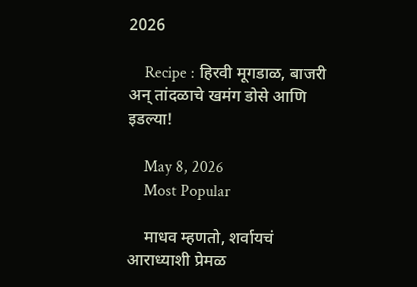2026

    Recipe : हिरवी मूगडाळ, बाजरी अन् तांदळाचे खमंग डोसे आणि इडल्या!

    May 8, 2026
    Most Popular

    माधव म्हणतो, शर्वायचं आराध्याशी प्रेमळ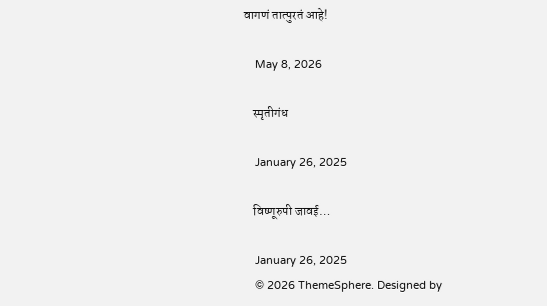वागणं तात्पुरतं आहे!

    May 8, 2026

    स्मृतीगंध

    January 26, 2025

    विष्णूरुपी जावई…

    January 26, 2025
    © 2026 ThemeSphere. Designed by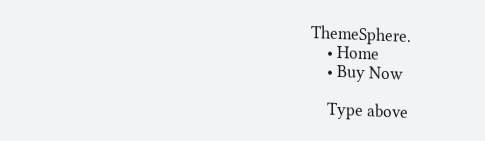ThemeSphere.
    • Home
    • Buy Now

    Type above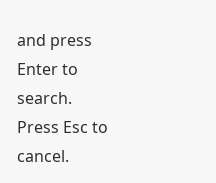and press Enter to search. Press Esc to cancel.